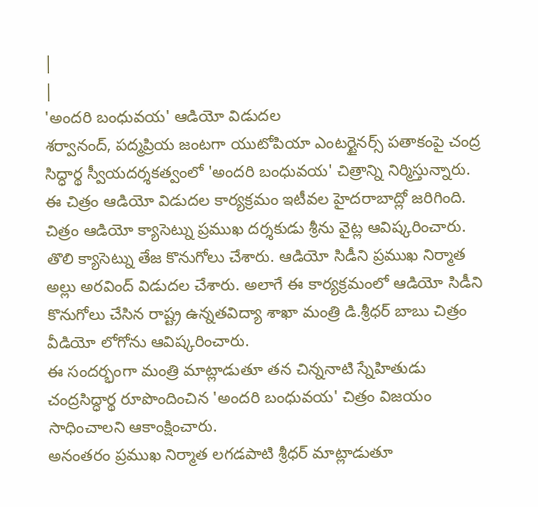|
|
'అందరి బంధువయ' ఆడియో విడుదల
శర్వానంద్, పద్మప్రియ జంటగా యుటోపియా ఎంటర్టైనర్స్ పతాకంపై చంద్ర సిద్ధార్థ స్వీయదర్శకత్వంలో 'అందరి బంధువయ' చిత్రాన్ని నిర్మిస్తున్నారు. ఈ చిత్రం ఆడియో విడుదల కార్యక్రమం ఇటీవల హైదరాబాద్లో జరిగింది. చిత్రం ఆడియో క్యాసెట్ను ప్రముఖ దర్శకుడు శ్రీను వైట్ల ఆవిష్కరించారు. తొలి క్యాసెట్ను తేజ కొనుగోలు చేశారు. ఆడియో సిడీని ప్రముఖ నిర్మాత అల్లు అరవింద్ విడుదల చేశారు. అలాగే ఈ కార్యక్రమంలో ఆడియో సిడీని కొనుగోలు చేసిన రాష్ట్ర ఉన్నతవిద్యా శాఖా మంత్రి డి.శ్రీధర్ బాబు చిత్రం వీడియో లోగోను ఆవిష్కరించారు.
ఈ సందర్భంగా మంత్రి మాట్లాడుతూ తన చిన్ననాటి స్నేహితుడు చంద్రసిద్ధార్థ రూపొందించిన 'అందరి బంధువయ' చిత్రం విజయం సాధించాలని ఆకాంక్షించారు.
అనంతరం ప్రముఖ నిర్మాత లగడపాటి శ్రీధర్ మాట్లాడుతూ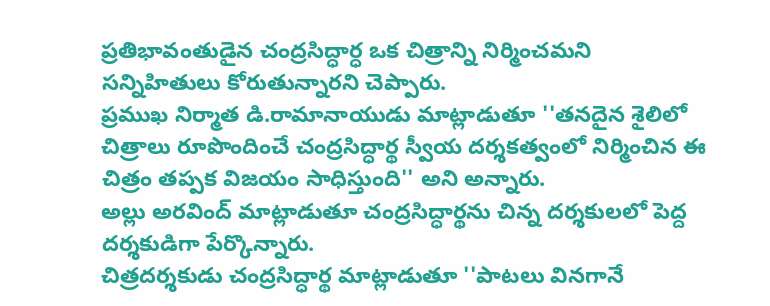ప్రతిభావంతుడైన చంద్రసిద్ధార్ధ ఒక చిత్రాన్ని నిర్మించమని సన్నిహితులు కోరుతున్నారని చెప్పారు.
ప్రముఖ నిర్మాత డి.రామానాయుడు మాట్లాడుతూ ''తనదైన శైలిలో చిత్రాలు రూపొందించే చంద్రసిద్ధార్థ స్వీయ దర్శకత్వంలో నిర్మించిన ఈ చిత్రం తప్పక విజయం సాధిస్తుంది'' అని అన్నారు.
అల్లు అరవింద్ మాట్లాడుతూ చంద్రసిద్ధార్థను చిన్న దర్శకులలో పెద్ద దర్శకుడిగా పేర్కొన్నారు.
చిత్రదర్శకుడు చంద్రసిద్ధార్థ మాట్లాడుతూ ''పాటలు వినగానే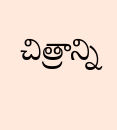చిత్రాన్ని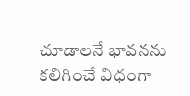చూడాలనే భావనను కలిగించే విధంగా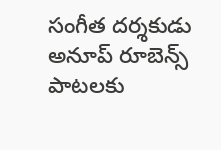సంగీత దర్శకుడు అనూప్ రూబెన్స్ పాటలకు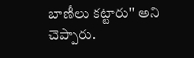బాణీలు కట్టారు'' అని చెప్పారు.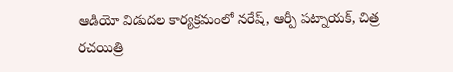ఆడియో విడుదల కార్యక్రమంలో నరేష్, ఆర్పీ పట్నాయక్, చిత్ర రచయిత్రి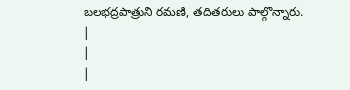బలభద్రపాత్రుని రమణి, తదితరులు పాల్గొన్నారు.
|
|
|